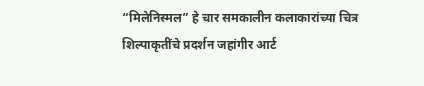“मिलेनिस्मल” हे चार समकालीन कलाकारांच्या चित्र शिल्पाकृतींचे प्रदर्शन जहांगीर आर्ट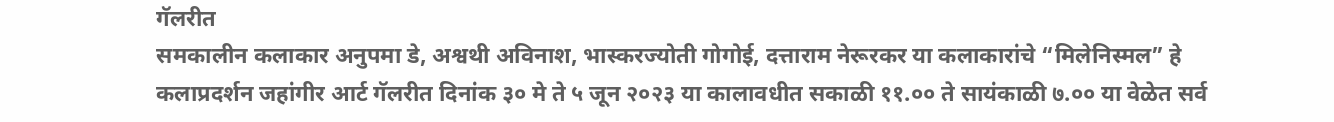गॅलरीत
समकालीन कलाकार अनुपमा डे, अश्वथी अविनाश, भास्करज्योती गोगोई, दत्ताराम नेरूरकर या कलाकारांचे “मिलेनिस्मल” हे कलाप्रदर्शन जहांगीर आर्ट गॅलरीत दिनांक ३० मे ते ५ जून २०२३ या कालावधीत सकाळी ११.०० ते सायंकाळी ७.०० या वेळेत सर्व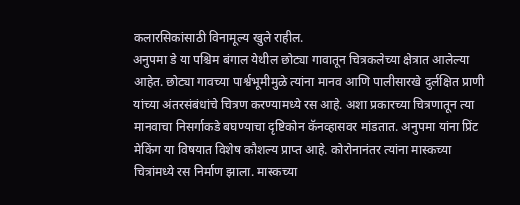कलारसिकांसाठी विनामूल्य खुले राहील.
अनुपमा डे या पश्चिम बंगाल येथील छोट्या गावातून चित्रकलेच्या क्षेत्रात आलेल्या आहेत. छोट्या गावच्या पार्श्वभूमीमुळे त्यांना मानव आणि पालीसारखे दुर्लक्षित प्राणी यांच्या अंतरसंबंधांचे चित्रण करण्यामध्ये रस आहे. अशा प्रकारच्या चित्रणातून त्या मानवाचा निसर्गाकडे बघण्याचा दृष्टिकोन कॅनव्हासवर मांडतात. अनुपमा यांना प्रिंट मेकिंग या विषयात विशेष कौशल्य प्राप्त आहे. कोरोनानंतर त्यांना मास्कच्या चित्रांमध्ये रस निर्माण झाला. मास्कच्या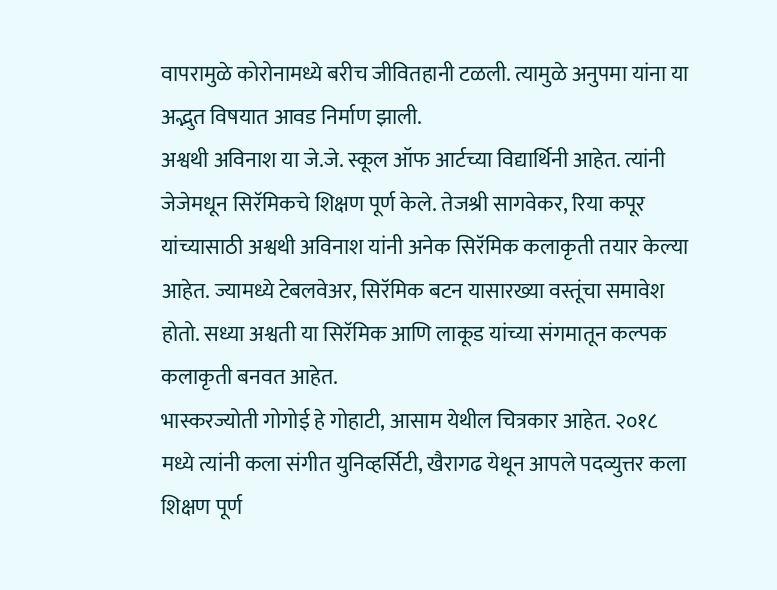वापरामुळे कोरोनामध्ये बरीच जीवितहानी टळली. त्यामुळे अनुपमा यांना या अद्भुत विषयात आवड निर्माण झाली.
अश्वथी अविनाश या जे.जे. स्कूल ऑफ आर्टच्या विद्यार्थिनी आहेत. त्यांनी जेजेमधून सिरॅमिकचे शिक्षण पूर्ण केले. तेजश्री सागवेकर, रिया कपूर यांच्यासाठी अश्वथी अविनाश यांनी अनेक सिरॅमिक कलाकृती तयार केल्या आहेत. ज्यामध्ये टेबलवेअर, सिरॅमिक बटन यासारख्या वस्तूंचा समावेश होतो. सध्या अश्वती या सिरॅमिक आणि लाकूड यांच्या संगमातून कल्पक कलाकृती बनवत आहेत.
भास्करज्योती गोगोई हे गोहाटी, आसाम येथील चित्रकार आहेत. २०१८ मध्ये त्यांनी कला संगीत युनिव्हर्सिटी, खैरागढ येथून आपले पदव्युत्तर कला शिक्षण पूर्ण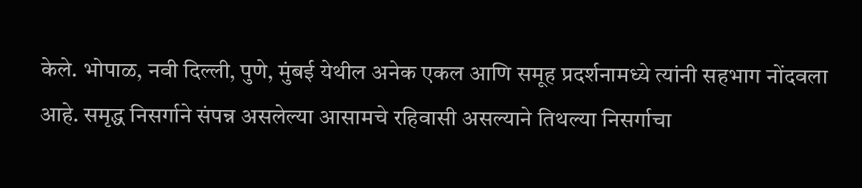केले. भोपाळ, नवी दिल्ली, पुणे, मुंबई येथील अनेक एकल आणि समूह प्रदर्शनामध्ये त्यांनी सहभाग नोंदवला आहे. समृद्ध निसर्गाने संपन्न असलेल्या आसामचे रहिवासी असल्याने तिथल्या निसर्गाचा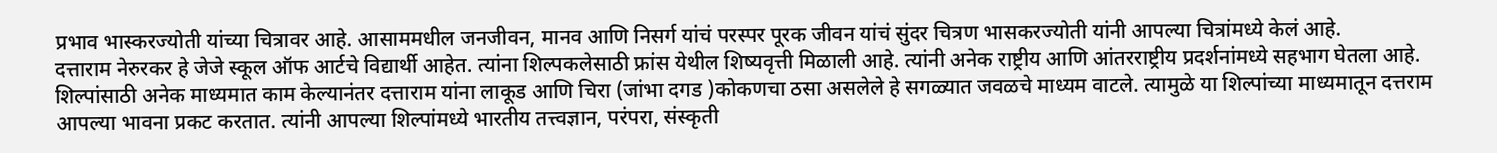प्रभाव भास्करज्योती यांच्या चित्रावर आहे. आसाममधील जनजीवन, मानव आणि निसर्ग यांचं परस्पर पूरक जीवन यांचं सुंदर चित्रण भासकरज्योती यांनी आपल्या चित्रांमध्ये केलं आहे.
दत्ताराम नेरुरकर हे जेजे स्कूल ऑफ आर्टचे विद्यार्थी आहेत. त्यांना शिल्पकलेसाठी फ्रांस येथील शिष्यवृत्ती मिळाली आहे. त्यांनी अनेक राष्ट्रीय आणि आंतरराष्ट्रीय प्रदर्शनांमध्ये सहभाग घेतला आहे. शिल्पांसाठी अनेक माध्यमात काम केल्यानंतर दत्ताराम यांना लाकूड आणि चिरा (जांभा दगड )कोकणचा ठसा असलेले हे सगळ्यात जवळचे माध्यम वाटले. त्यामुळे या शिल्पांच्या माध्यमातून दत्तराम आपल्या भावना प्रकट करतात. त्यांनी आपल्या शिल्पांमध्ये भारतीय तत्त्वज्ञान, परंपरा, संस्कृती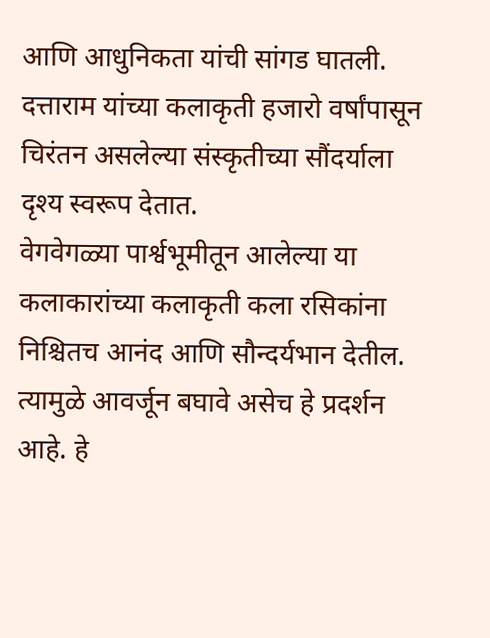आणि आधुनिकता यांची सांगड घातली. दत्ताराम यांच्या कलाकृती हजारो वर्षांपासून चिरंतन असलेल्या संस्कृतीच्या सौंदर्याला दृश्य स्वरूप देतात.
वेगवेगळ्या पार्श्वभूमीतून आलेल्या या कलाकारांच्या कलाकृती कला रसिकांना निश्चितच आनंद आणि सौन्दर्यभान देतील. त्यामुळे आवर्जून बघावे असेच हे प्रदर्शन आहे. हे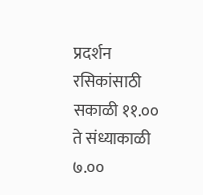प्रदर्शन रसिकांसाठी सकाळी ११.०० ते संध्याकाळी ७.००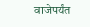वाजेपर्यंत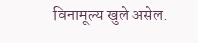विनामूल्य खुले असेल.